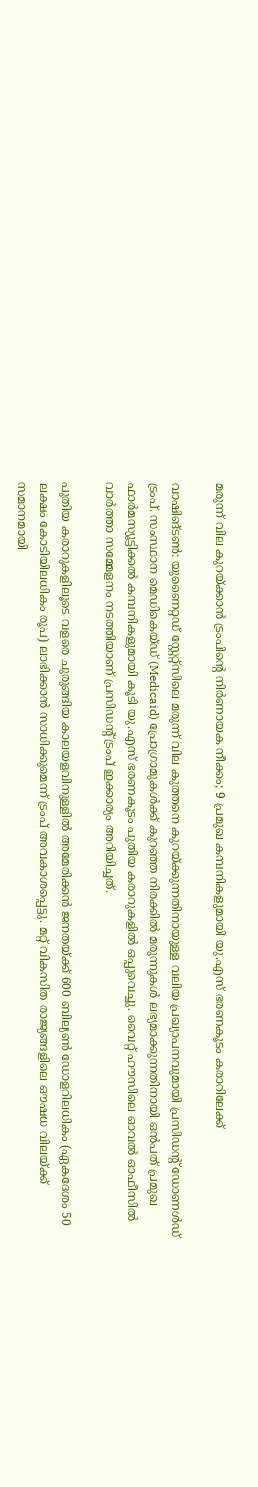മരുന്ന് വില കുറയ്ക്കാൻ ട്രംപിൻ്റെ നിർണായക നീക്കം; 9 പ്രമുഖ കമ്പനികളുമായി യു.എസ് ഭരണകൂടം കരാറിലേക്ക്

വാഷിങ്‌ടൺ: യുണൈറ്റഡ് സ്റ്റേറ്റ്സിലെ മരുന്ന് വില കുത്തനെ കുറയ്ക്കുന്നതിനായുള്ള വലിയ പ്രഖ്യാപനവുമായി പ്രസിഡൻ്റ് ഡോണൾഡ് ട്രംപ്. സംസ്ഥാന മെഡികെയ്ഡ് (Medicaid) പ്രോഗ്രാമുകൾക്ക് കുറഞ്ഞ നിരക്കിൽ മരുന്നുകൾ ലഭ്യമാക്കുന്നതിനായി ഒൻപത് പ്രമുഖ ഫാർമസ്യൂട്ടിക്കൽ കമ്പനികളുമായി കൂടി യു.എസ് ഭരണകൂടം പുതിയ കരാറുകളിൽ ഒപ്പുവെച്ചു. വൈറ്റ് ഹൗസിലെ ഓവൽ ഓഫീസിൽ വാർത്താ സമ്മേളനം നടത്തിയാണ് പ്രസിഡൻ്റ് ട്രംപ് ഇക്കാര്യം അറിയിച്ചത്.

പുതിയ കരാറുകളിലൂടെ വളരെ ചുരുങ്ങിയ കാലയളവിനുള്ളിൽ അമേരിക്കൻ ജനതയ്ക്ക് 600 ബില്യൺ ഡോളറിലധികം (ഏകദേശം 50 ലക്ഷം കോടിയിലധികം രൂപ) ലാഭിക്കാൻ സാധിക്കുമെന്ന് ട്രംപ് അവകാശപ്പെട്ടു. മറ്റ് വികസിത രാജ്യങ്ങളിലെ ഔഷധ വിലയ്ക്ക് സമാനമായി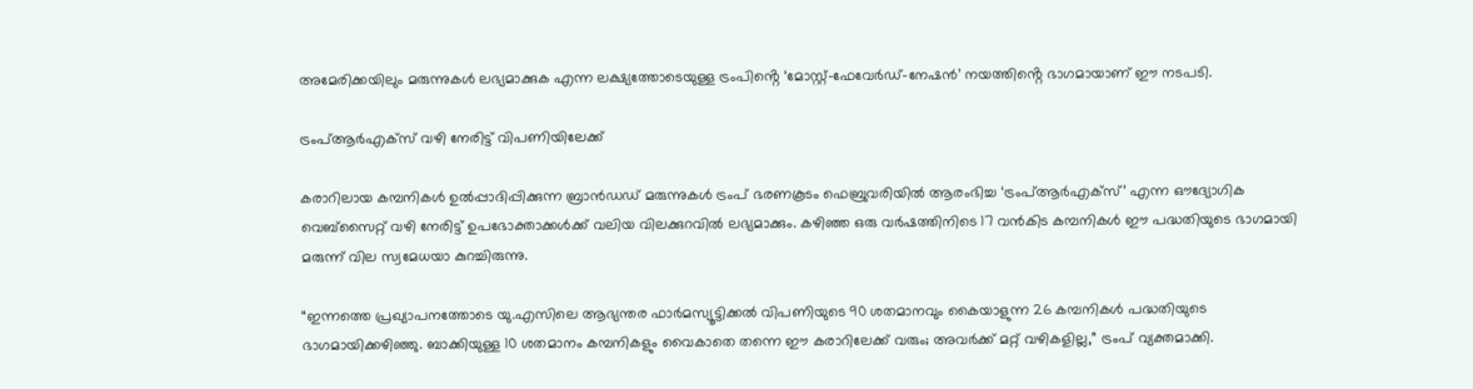അമേരിക്കയിലും മരുന്നുകൾ ലഭ്യമാക്കുക എന്ന ലക്ഷ്യത്തോടെയുള്ള ട്രംപിൻ്റെ ‘മോസ്റ്റ്-ഫേവേർഡ്-നേഷൻ’ നയത്തിൻ്റെ ഭാഗമായാണ് ഈ നടപടി.

ട്രംപ്ആർഎക്സ് വഴി നേരിട്ട് വിപണിയിലേക്ക്

കരാറിലായ കമ്പനികൾ ഉൽപ്പാദിപ്പിക്കുന്ന ബ്രാൻഡഡ് മരുന്നുകൾ ട്രംപ് ഭരണകൂടം ഫെബ്രുവരിയിൽ ആരംഭിച്ച ‘ട്രംപ്ആർഎക്സ്’ എന്ന ഔദ്യോഗിക വെബ്‌സൈറ്റ് വഴി നേരിട്ട് ഉപഭോക്താക്കൾക്ക് വലിയ വിലക്കുറവിൽ ലഭ്യമാക്കും. കഴിഞ്ഞ ഒരു വർഷത്തിനിടെ 17 വൻകിട കമ്പനികൾ ഈ പദ്ധതിയുടെ ഭാഗമായി മരുന്ന് വില സ്വമേധയാ കുറച്ചിരുന്നു.

“ഇന്നത്തെ പ്രഖ്യാപനത്തോടെ യു.എസിലെ ആഭ്യന്തര ഫാർമസ്യൂട്ടിക്കൽ വിപണിയുടെ 90 ശതമാനവും കൈയാളുന്ന 26 കമ്പനികൾ പദ്ധതിയുടെ ഭാഗമായിക്കഴിഞ്ഞു. ബാക്കിയുള്ള 10 ശതമാനം കമ്പനികളും വൈകാതെ തന്നെ ഈ കരാറിലേക്ക് വരും; അവർക്ക് മറ്റ് വഴികളില്ല,” ട്രംപ് വ്യക്തമാക്കി.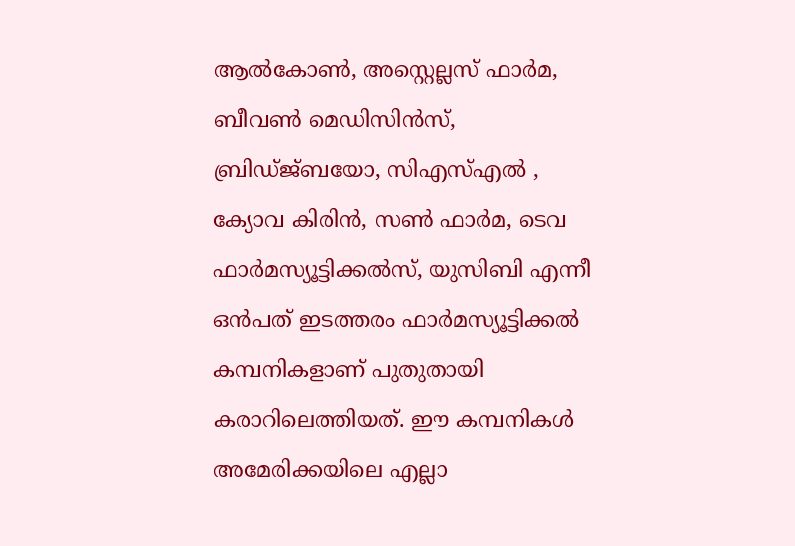ആൽകോൺ, അസ്റ്റെല്ലസ് ഫാർമ, ബീവൺ മെഡിസിൻസ്, ബ്രിഡ്ജ്ബയോ, സിഎസ്എൽ , ക്യോവ കിരിൻ, സൺ ഫാർമ, ടെവ ഫാർമസ്യൂട്ടിക്കൽസ്, യുസിബി എന്നീ ഒൻപത് ഇടത്തരം ഫാർമസ്യൂട്ടിക്കൽ കമ്പനികളാണ് പുതുതായി കരാറിലെത്തിയത്. ഈ കമ്പനികൾ അമേരിക്കയിലെ എല്ലാ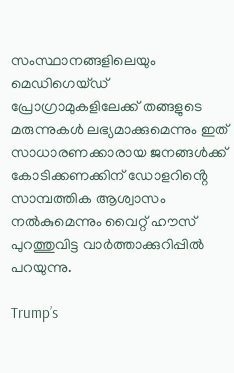സംസ്ഥാനങ്ങളിലെയും മെഡിഗെയ്ഡ് പ്രോഗ്രാമുകളിലേക്ക് തങ്ങളുടെ മരുന്നുകൾ ലഭ്യമാക്കുമെന്നും ഇത് സാധാരണക്കാരായ ജനങ്ങൾക്ക് കോടിക്കണക്കിന് ഡോളറിൻ്റെ സാമ്പത്തിക ആശ്വാസം നൽകുമെന്നും വൈറ്റ് ഹൗസ് പുറത്തുവിട്ട വാർത്താക്കുറിപ്പിൽ പറയുന്നു.

Trump’s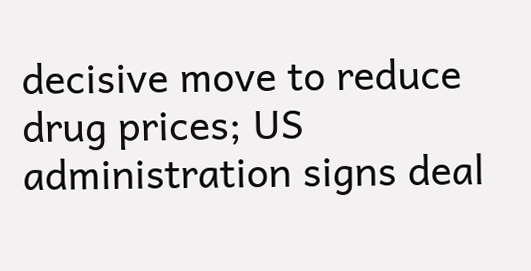decisive move to reduce drug prices; US administration signs deal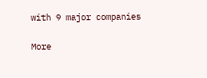with 9 major companies

More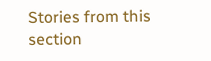Stories from this section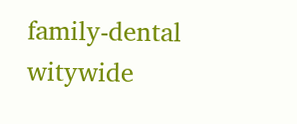family-dental
witywide